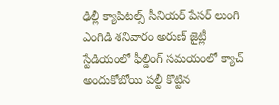ఢిల్లీ క్యాపిటల్స్ సీనియర్ పేసర్ లుంగి ఎంగిడి శనివారం అరుణ్ జైట్లీ స్టేడియంలో ఫీల్డింగ్ సమయంలో క్యాచ్ అందుకోబోయి పల్టీ కొట్టిన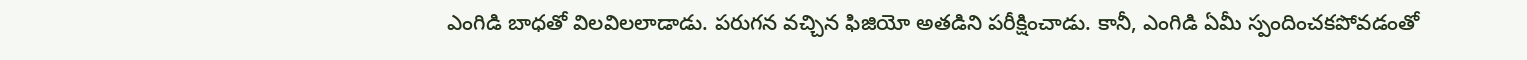ఎంగిడి బాధతో విలవిలలాడాడు. పరుగన వచ్చిన ఫిజియో అతడిని పరీక్షించాడు. కానీ, ఎంగిడి ఏమీ స్పందించకపోవడంతో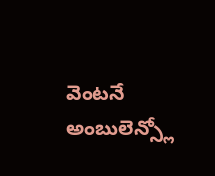వెంటనే అంబులెన్స్లో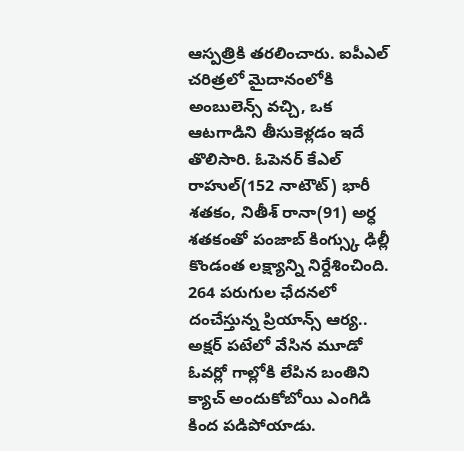ఆస్పత్రికి తరలించారు. ఐపీఎల్ చరిత్రలో మైదానంలోకి అంబులెన్స్ వచ్చి, ఒక ఆటగాడిని తీసుకెళ్లడం ఇదే తొలిసారి. ఓపెనర్ కేఎల్ రాహుల్(152 నాటౌట్) భారీ శతకం, నితీశ్ రానా(91) అర్ధ శతకంతో పంజాబ్ కింగ్స్కు ఢిల్లీ కొండంత లక్ష్యాన్ని నిర్దేశించింది. 264 పరుగుల ఛేదనలో దంచేస్తున్న ప్రియాన్స్ ఆర్య.. అక్షర్ పటేలో వేసిన మూడో ఓవర్లో గాల్లోకి లేపిన బంతిని క్యాచ్ అందుకోబోయి ఎంగిడి కింద పడిపోయాడు.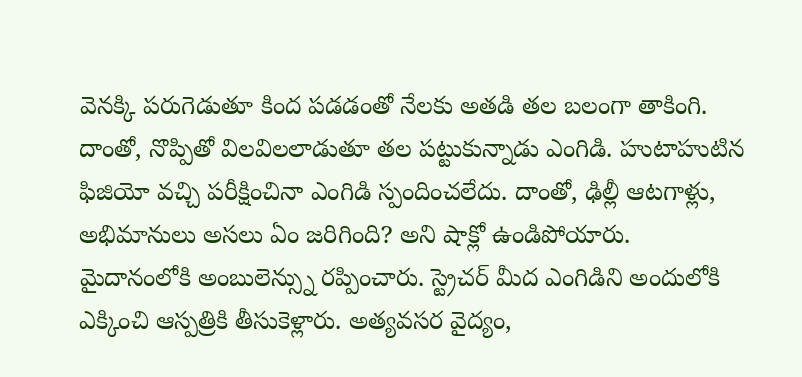వెనక్కి పరుగెడుతూ కింద పడడంతో నేలకు అతడి తల బలంగా తాకింగి. దాంతో, నొప్పితో విలవిలలాడుతూ తల పట్టుకున్నాడు ఎంగిడి. హుటాహుటిన ఫిజియో వచ్చి పరీక్షించినా ఎంగిడి స్పందించలేదు. దాంతో, ఢిల్లీ ఆటగాళ్లు, అభిమానులు అసలు ఏం జరిగింది? అని షాక్లో ఉండిపోయారు. మైదానంలోకి అంబులెన్స్ను రప్పించారు. స్ట్రెచర్ మీద ఎంగిడిని అందులోకి ఎక్కించి ఆస్పత్రికి తీసుకెళ్లారు. అత్యవసర వైద్యం,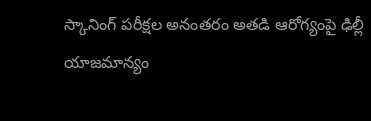స్కానింగ్ పరీక్షల అనంతరం అతడి ఆరోగ్యంపై ఢిల్లీ యాజమాన్యం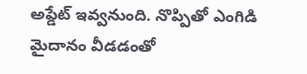అప్డేట్ ఇవ్వనుంది. నొప్పితో ఎంగిడి మైదానం వీడడంతో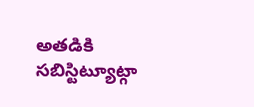అతడికి సబిస్టిట్యూట్గా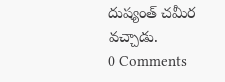దుష్యంత్ చమీర వచ్చాడు.
0 Comments